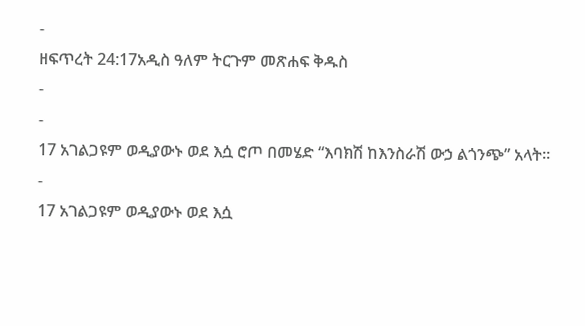-
ዘፍጥረት 24:17አዲስ ዓለም ትርጉም መጽሐፍ ቅዱስ
-
-
17 አገልጋዩም ወዲያውኑ ወደ እሷ ሮጦ በመሄድ “እባክሽ ከእንስራሽ ውኃ ልጎንጭ” አላት።
-
17 አገልጋዩም ወዲያውኑ ወደ እሷ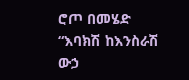ሮጦ በመሄድ “እባክሽ ከእንስራሽ ውኃ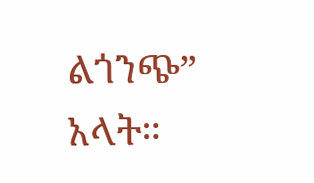ልጎንጭ” አላት።